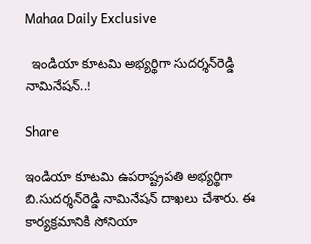Mahaa Daily Exclusive

  ఇండియా కూటమి అభ్యర్థిగా సుదర్శన్‌రెడ్డి నామినేషన్..!

Share

ఇండియా కూటమి ఉపరాష్ట్రపతి అభ్యర్థిగా బి.సుదర్శన్‌రెడ్డి నామినేషన్ దాఖలు చేశారు. ఈ కార్యక్రమానికి సోనియా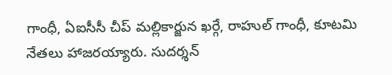గాంధీ, ఏఐసీసీ చీప్ మల్లికార్జున ఖర్గే, రాహుల్ గాంధీ, కూటమి నేతలు హాజరయ్యారు. సుదర్శన్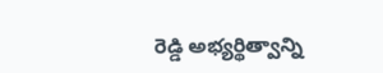రెడ్డి అభ్యర్థిత్వాన్ని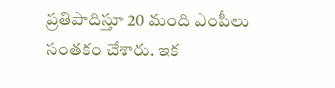ప్రతిపాదిస్తూ 20 మంది ఎంపీలు సంతకం చేశారు. ఇక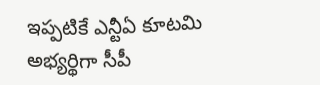ఇప్పటికే ఎన్టీఏ కూటమి అభ్యర్థిగా సీపీ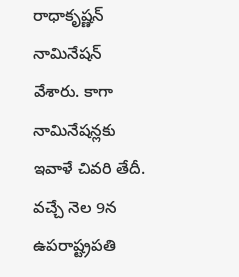రాధాకృష్ణన్ నామినేషన్ వేశారు. కాగా నామినేషన్లకు ఇవాళే చివరి తేదీ. వచ్చే నెల 9న ఉపరాష్ట్రపతి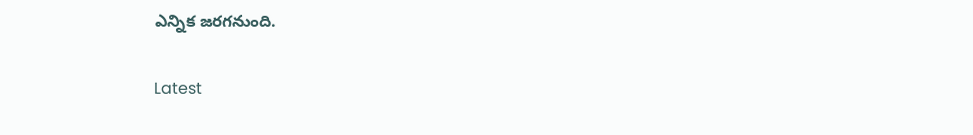ఎన్నిక జరగనుంది.

Latest